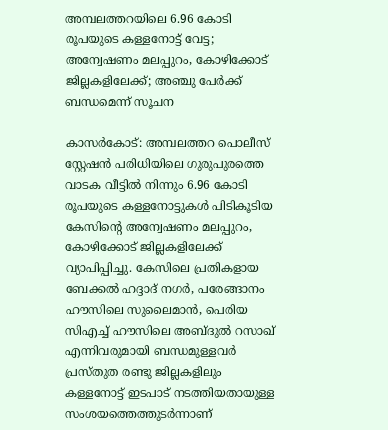അമ്പലത്തറയിലെ 6.96 കോടി രൂപയുടെ കള്ളനോട്ട് വേട്ട; അന്വേഷണം മലപ്പുറം, കോഴിക്കോട് ജില്ലകളിലേക്ക്; അഞ്ചു പേര്‍ക്ക് ബന്ധമെന്ന് സൂചന

കാസര്‍കോട്: അമ്പലത്തറ പൊലീസ് സ്റ്റേഷന്‍ പരിധിയിലെ ഗുരുപുരത്തെ വാടക വീട്ടില്‍ നിന്നും 6.96 കോടി രൂപയുടെ കള്ളനോട്ടുകള്‍ പിടികൂടിയ കേസിന്റെ അന്വേഷണം മലപ്പുറം, കോഴിക്കോട് ജില്ലകളിലേക്ക് വ്യാപിപ്പിച്ചു. കേസിലെ പ്രതികളായ ബേക്കല്‍ ഹദ്ദാദ് നഗര്‍, പരേങ്ങാനം ഹൗസിലെ സുലൈമാന്‍, പെരിയ സിഎച്ച് ഹൗസിലെ അബ്ദുല്‍ റസാഖ് എന്നിവരുമായി ബന്ധമുള്ളവര്‍ പ്രസ്തുത രണ്ടു ജില്ലകളിലും കള്ളനോട്ട് ഇടപാട് നടത്തിയതായുള്ള സംശയത്തെത്തുടര്‍ന്നാണ്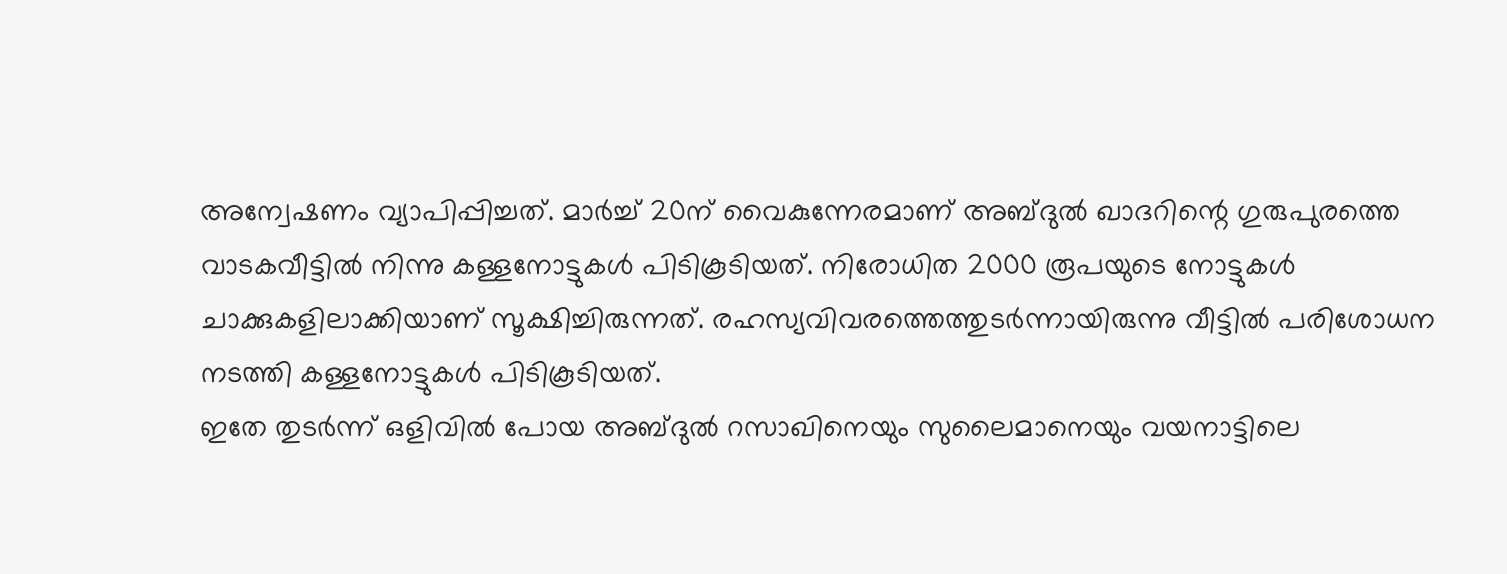അന്വേഷണം വ്യാപിപ്പിച്ചത്. മാര്‍ച്ച് 20ന് വൈകുന്നേരമാണ് അബ്ദുല്‍ ഖാദറിന്റെ ഗുരുപുരത്തെ വാടകവീട്ടില്‍ നിന്നു കള്ളനോട്ടുകള്‍ പിടികൂടിയത്. നിരോധിത 2000 രൂപയുടെ നോട്ടുകള്‍ ചാക്കുകളിലാക്കിയാണ് സൂക്ഷിച്ചിരുന്നത്. രഹസ്യവിവരത്തെത്തുടര്‍ന്നായിരുന്നു വീട്ടില്‍ പരിശോധന നടത്തി കള്ളനോട്ടുകള്‍ പിടികൂടിയത്.
ഇതേ തുടര്‍ന്ന് ഒളിവില്‍ പോയ അബ്ദുല്‍ റസാഖിനെയും സുലൈമാനെയും വയനാട്ടിലെ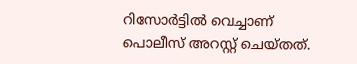റിസോര്‍ട്ടില്‍ വെച്ചാണ് പൊലീസ് അറസ്റ്റ് ചെയ്തത്.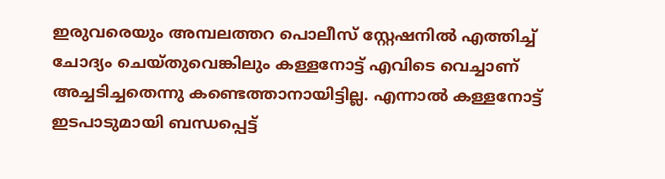ഇരുവരെയും അമ്പലത്തറ പൊലീസ് സ്റ്റേഷനില്‍ എത്തിച്ച് ചോദ്യം ചെയ്തുവെങ്കിലും കള്ളനോട്ട് എവിടെ വെച്ചാണ് അച്ചടിച്ചതെന്നു കണ്ടെത്താനായിട്ടില്ല. എന്നാല്‍ കള്ളനോട്ട് ഇടപാടുമായി ബന്ധപ്പെട്ട്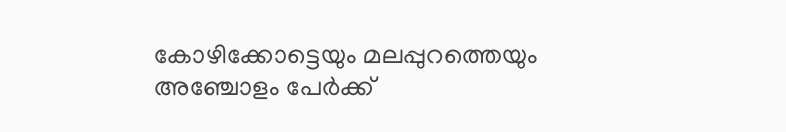കോഴിക്കോട്ടെയും മലപ്പുറത്തെയും അഞ്ചോളം പേര്‍ക്ക്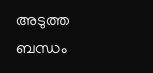അടുത്ത ബന്ധം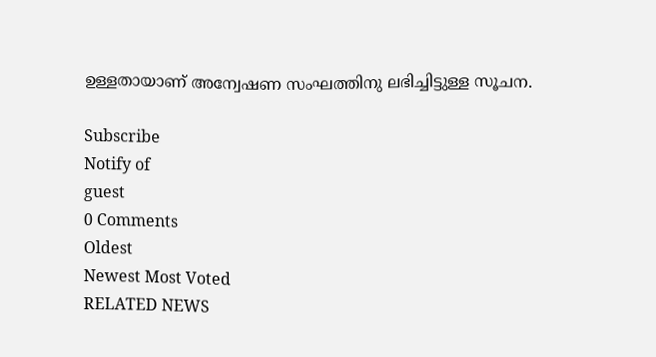ഉള്ളതായാണ് അന്വേഷണ സംഘത്തിനു ലഭിച്ചിട്ടുള്ള സൂചന.

Subscribe
Notify of
guest
0 Comments
Oldest
Newest Most Voted
RELATED NEWS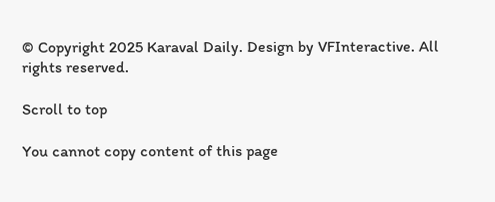© Copyright 2025 Karaval Daily. Design by VFInteractive. All rights reserved.

Scroll to top

You cannot copy content of this page